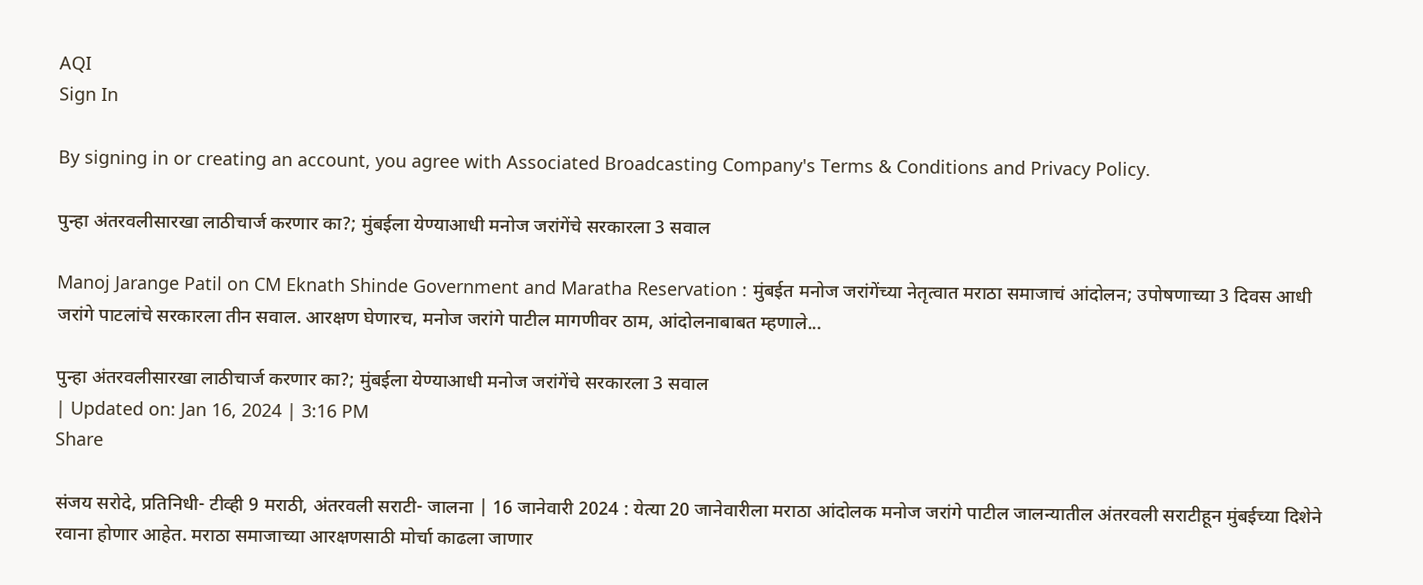AQI
Sign In

By signing in or creating an account, you agree with Associated Broadcasting Company's Terms & Conditions and Privacy Policy.

पुन्हा अंतरवलीसारखा लाठीचार्ज करणार का?; मुंबईला येण्याआधी मनोज जरांगेंचे सरकारला 3 सवाल

Manoj Jarange Patil on CM Eknath Shinde Government and Maratha Reservation : मुंबईत मनोज जरांगेंच्या नेतृत्वात मराठा समाजाचं आंदोलन; उपोषणाच्या 3 दिवस आधी जरांगे पाटलांचे सरकारला तीन सवाल. आरक्षण घेणारच, मनोज जरांगे पाटील मागणीवर ठाम, आंदोलनाबाबत म्हणाले...

पुन्हा अंतरवलीसारखा लाठीचार्ज करणार का?; मुंबईला येण्याआधी मनोज जरांगेंचे सरकारला 3 सवाल
| Updated on: Jan 16, 2024 | 3:16 PM
Share

संजय सरोदे, प्रतिनिधी- टीव्ही 9 मराठी, अंतरवली सराटी- जालना | 16 जानेवारी 2024 : येत्या 20 जानेवारीला मराठा आंदोलक मनोज जरांगे पाटील जालन्यातील अंतरवली सराटीहून मुंबईच्या दिशेने रवाना होणार आहेत. मराठा समाजाच्या आरक्षणसाठी मोर्चा काढला जाणार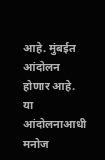आहे. मुंबईत आंदोलन होणार आहे. या आंदोलनाआधी मनोज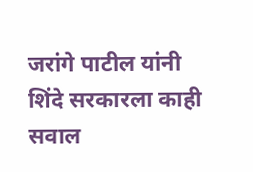जरांगे पाटील यांनी शिंदे सरकारला काही सवाल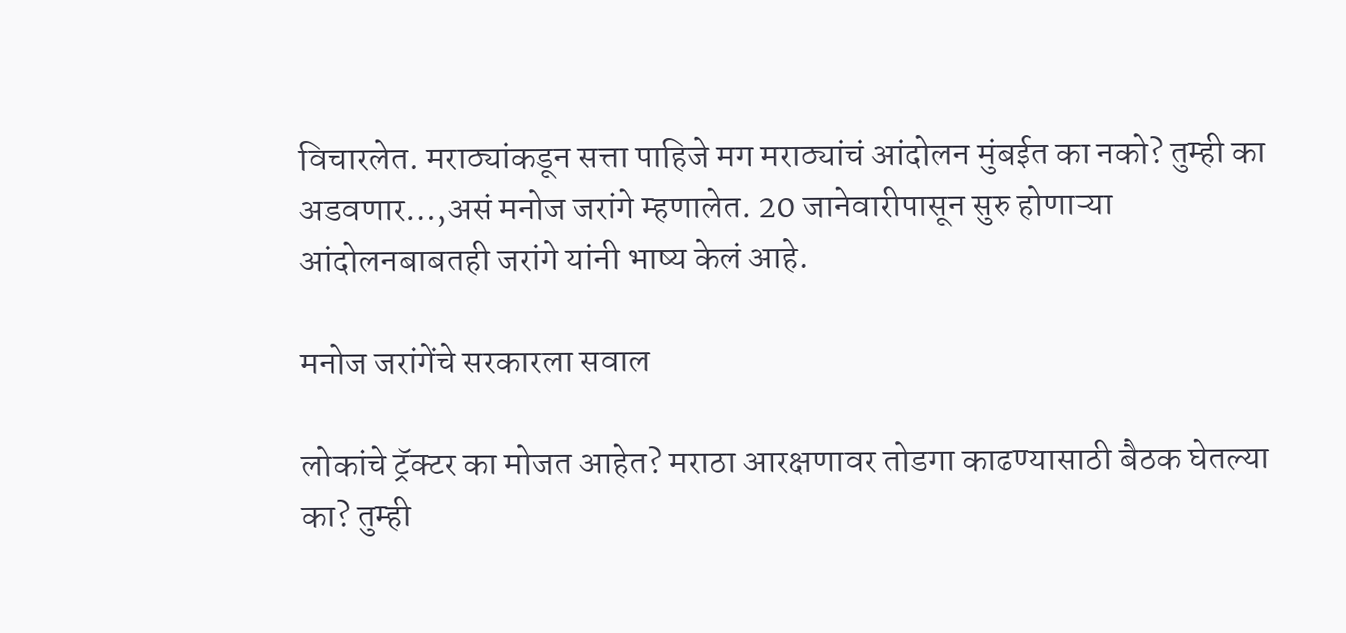विचारलेत. मराठ्यांकडून सत्ता पाहिजे मग मराठ्यांचं आंदोलन मुंबईत का नको? तुम्ही का अडवणार…,असं मनोज जरांगे म्हणालेत. 20 जानेवारीपासून सुरु होणाऱ्या आंदोलनबाबतही जरांगे यांनी भाष्य केलं आहे.

मनोज जरांगेंचे सरकारला सवाल

लोकांचे ट्रॅक्टर का मोजत आहेत? मराठा आरक्षणावर तोडगा काढण्यासाठी बैठक घेतल्या का? तुम्ही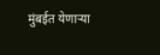मुंबईत येणाऱ्या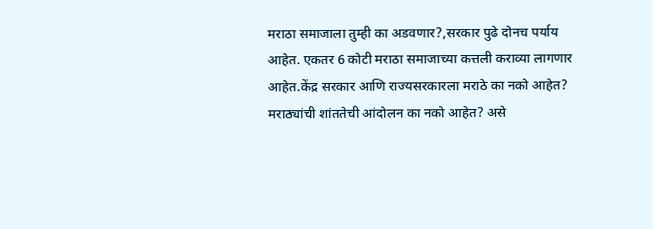मराठा समाजाला तुम्ही का अडवणार?,सरकार पुढे दोनच पर्याय आहेत. एकतर 6 कोटी मराठा समाजाच्या कत्तली कराव्या लागणार आहेत.केंद्र सरकार आणि राज्यसरकारला मराठे का नको आहेत? मराठ्यांची शांततेची आंदोलन का नको आहेत? असे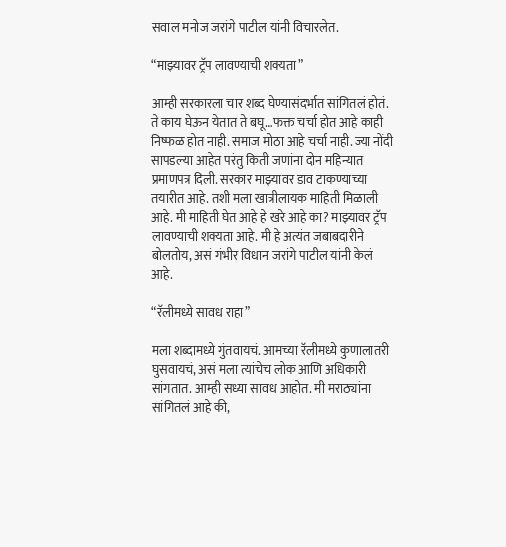सवाल मनोज जरांगे पाटील यांनी विचारलेत.

“माझ्यावर ट्रॅप लावण्याची शक्यता”

आम्ही सरकारला चार शब्द घेण्यासंदर्भात सांगितलं होतं. ते काय घेऊन येतात ते बघू…फक्त चर्चा होत आहे काही निष्फळ होत नाही. समाज मोठा आहे चर्चा नाही. ज्या नोंदी सापडल्या आहेत परंतु किती जणांना दोन महिन्यात प्रमाणपत्र दिली. सरकार माझ्यावर डाव टाकण्याच्या तयारीत आहे. तशी मला खात्रीलायक माहिती मिळाली आहे. मी माहिती घेत आहे हे खरे आहे का? माझ्यावर ट्रॅप लावण्याची शक्यता आहे. मी हे अत्यंत जबाबदारीने बोलतोय, असं गंभीर विधान जरांगे पाटील यांनी केलं आहे.

“रॅलीमध्ये सावध राहा”

मला शब्दामध्ये गुंतवायचं. आमच्या रॅलीमध्ये कुणालातरी घुसवायचं, असं मला त्यांचेच लोक आणि अधिकारी सांगतात. आम्ही सध्या सावध आहोत. मी मराठ्यांना सांगितलं आहे की,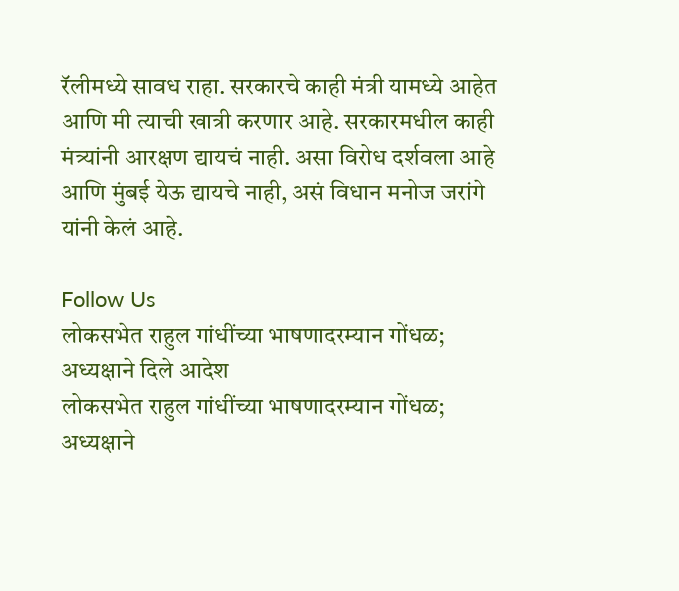रॅलीमध्ये सावध राहा. सरकारचे काही मंत्री यामध्ये आहेत आणि मी त्याची खात्री करणार आहे. सरकारमधील काही मंत्र्यांनी आरक्षण द्यायचं नाही. असा विरोध दर्शवला आहे आणि मुंबई येऊ द्यायचे नाही, असं विधान मनोज जरांगे यांनी केलं आहे.

Follow Us
लोकसभेत राहुल गांधींच्या भाषणादरम्यान गोंधळ; अध्यक्षाने दिले आदेश
लोकसभेत राहुल गांधींच्या भाषणादरम्यान गोंधळ; अध्यक्षाने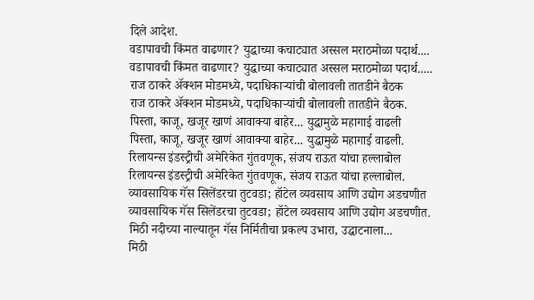दिले आदेश.
वडापावची किंमत वाढणार? युद्धाच्या कचाट्यात अस्सल मराठमोळा पदार्थ....
वडापावची किंमत वाढणार? युद्धाच्या कचाट्यात अस्सल मराठमोळा पदार्थ.....
राज ठाकरे अ‍ॅक्शन मोडमध्ये, पदाधिकाऱ्यांची बोलावली तातडीने बैठक
राज ठाकरे अ‍ॅक्शन मोडमध्ये, पदाधिकाऱ्यांची बोलावली तातडीने बैठक.
पिस्ता, काजू, खजूर खाणं आवाक्या बाहेर... युद्धामुळे महागाई वाढली
पिस्ता, काजू, खजूर खाणं आवाक्या बाहेर... युद्धामुळे महागाई वाढली.
रिलायन्स इंडस्ट्रीची अमेरिकेत गुंतवणूक, संजय राऊत यांचा हल्लाबोल
रिलायन्स इंडस्ट्रीची अमेरिकेत गुंतवणूक, संजय राऊत यांचा हल्लाबोल.
व्यावसायिक गॅस सिलेंडरचा तुटवडा; हॉटेल व्यवसाय आणि उद्योग अडचणीत
व्यावसायिक गॅस सिलेंडरचा तुटवडा; हॉटेल व्यवसाय आणि उद्योग अडचणीत.
मिठी नदीच्या नाल्यातून गॅस निर्मितीचा प्रकल्प उभारा, उद्घाटनाला...
मिठी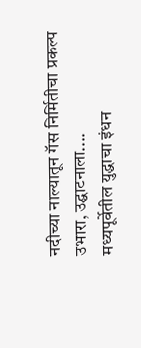नदीच्या नाल्यातून गॅस निर्मितीचा प्रकल्प उभारा, उद्घाटनाला....
मध्यपूर्वेतील युद्धाचा इंधन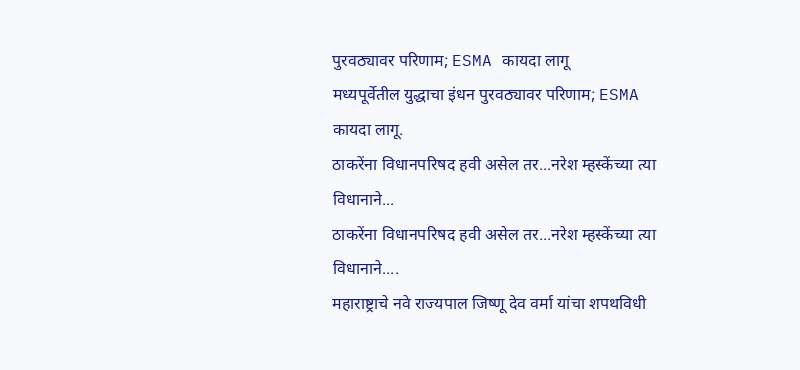पुरवठ्यावर परिणाम; ESMA कायदा लागू
मध्यपूर्वेतील युद्धाचा इंधन पुरवठ्यावर परिणाम; ESMA कायदा लागू.
ठाकरेंना विधानपरिषद हवी असेल तर...नरेश म्हस्केंच्या त्या विधानाने...
ठाकरेंना विधानपरिषद हवी असेल तर...नरेश म्हस्केंच्या त्या विधानाने....
महाराष्ट्राचे नवे राज्यपाल जिष्णू देव वर्मा यांचा शपथविधी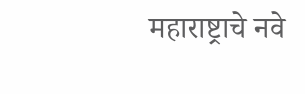महाराष्ट्राचे नवे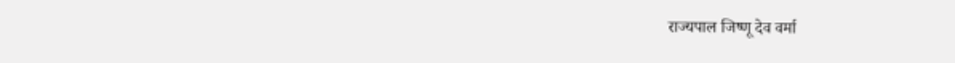राज्यपाल जिष्णू देव वर्मा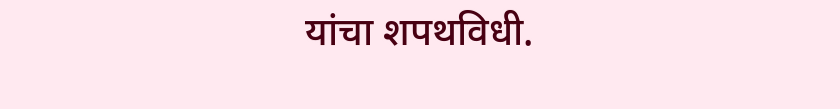यांचा शपथविधी.